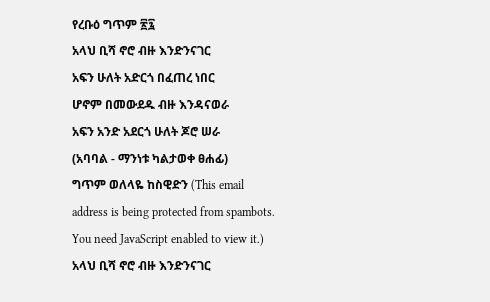የረቡዕ ግጥም ፳፯
አላህ ቢሻ ኖሮ ብዙ እንድንናገር
አፍን ሁለት አድርጎ በፈጠረ ነበር
ሆኖም በመውደዱ ብዙ እንዳናወራ
አፍን አንድ አደርጎ ሁለት ጆሮ ሠራ
(አባባል - ማንነቱ ካልታወቀ ፀሐፊ)
ግጥም ወለላዬ ከስዊድን (This email address is being protected from spambots. You need JavaScript enabled to view it.)
አላህ ቢሻ ኖሮ ብዙ እንድንናገር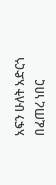አፍን ሁለት አድርጎ በፈጠረ ነበር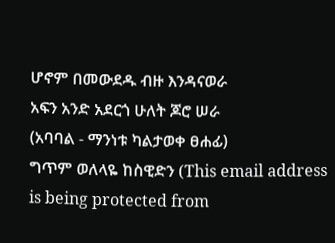ሆኖም በመውደዱ ብዙ እንዳናወራ
አፍን አንድ አደርጎ ሁለት ጆሮ ሠራ
(አባባል - ማንነቱ ካልታወቀ ፀሐፊ)
ግጥም ወለላዬ ከስዊድን (This email address is being protected from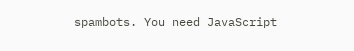spambots. You need JavaScript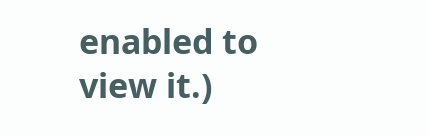enabled to view it.)